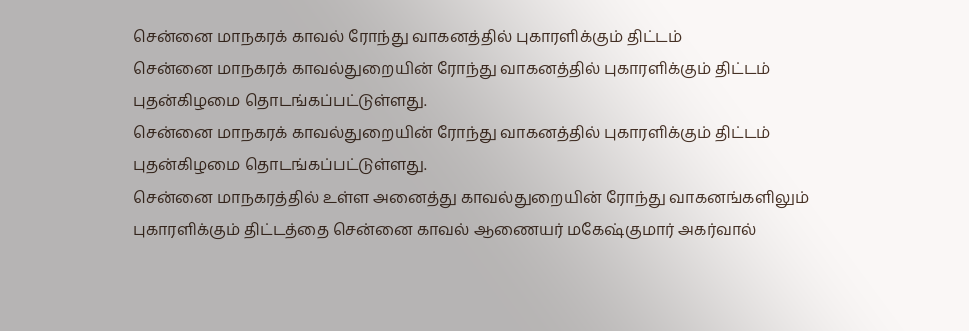சென்னை மாநகரக் காவல் ரோந்து வாகனத்தில் புகாரளிக்கும் திட்டம்
சென்னை மாநகரக் காவல்துறையின் ரோந்து வாகனத்தில் புகாரளிக்கும் திட்டம் புதன்கிழமை தொடங்கப்பட்டுள்ளது.
சென்னை மாநகரக் காவல்துறையின் ரோந்து வாகனத்தில் புகாரளிக்கும் திட்டம் புதன்கிழமை தொடங்கப்பட்டுள்ளது.
சென்னை மாநகரத்தில் உள்ள அனைத்து காவல்துறையின் ரோந்து வாகனங்களிலும் புகாரளிக்கும் திட்டத்தை சென்னை காவல் ஆணையர் மகேஷ்குமார் அகர்வால்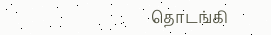தொடங்கி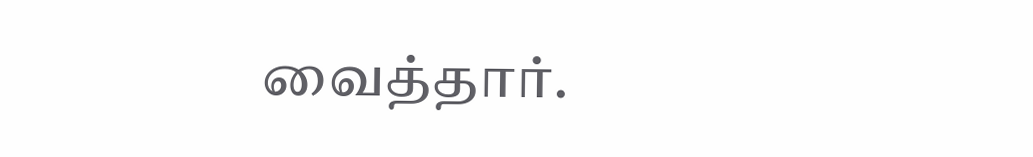வைத்தார்.